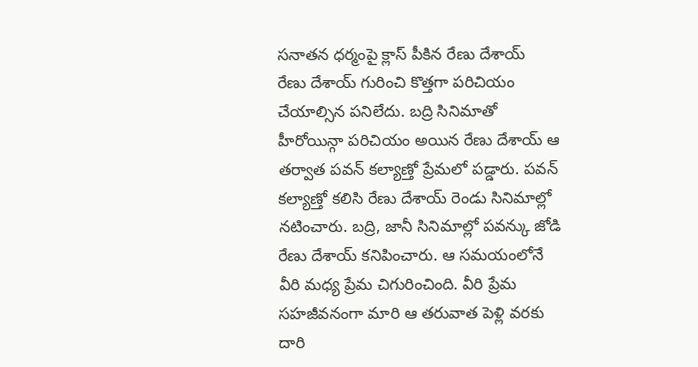సనాతన ధర్మంపై క్లాస్ పీకిన రేణు దేశాయ్
రేణు దేశాయ్ గురించి కొత్తగా పరిచియం చేయాల్సిన పనిలేదు. బద్రి సినిమాతో హీరోయిన్గా పరిచియం అయిన రేణు దేశాయ్ ఆ తర్వాత పవన్ కల్యాణ్తో ప్రేమలో పడ్డారు. పవన్ కల్యాణ్తో కలిసి రేణు దేశాయ్ రెండు సినిమాల్లో నటించారు. బద్రి, జానీ సినిమాల్లో పవన్కు జోడి రేణు దేశాయ్ కనిపించారు. ఆ సమయంలోనే వీరి మధ్య ప్రేమ చిగురించింది. వీరి ప్రేమ సహజీవనంగా మారి ఆ తరువాత పెళ్లి వరకు దారి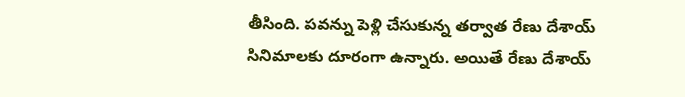తీసింది. పవన్ను పెళ్లి చేసుకున్న తర్వాత రేణు దేశాయ్ సినిమాలకు దూరంగా ఉన్నారు. అయితే రేణు దేశాయ్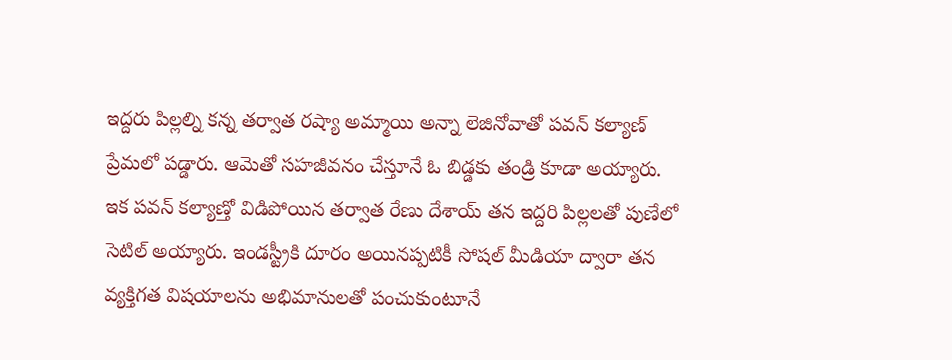ఇద్దరు పిల్లల్ని కన్న తర్వాత రష్యా అమ్మాయి అన్నా లెజినోవాతో పవన్ కల్యాణ్ ప్రేమలో పడ్డారు. ఆమెతో సహజీవనం చేస్తూనే ఓ బిడ్డకు తండ్రి కూడా అయ్యారు.
ఇక పవన్ కల్యాణ్తో విడిపోయిన తర్వాత రేణు దేశాయ్ తన ఇద్దరి పిల్లలతో పుణేలో సెటిల్ అయ్యారు. ఇండస్ట్రీకి దూరం అయినప్పటికీ సోషల్ మీడియా ద్వారా తన వ్యక్తిగత విషయాలను అభిమానులతో పంచుకుంటూనే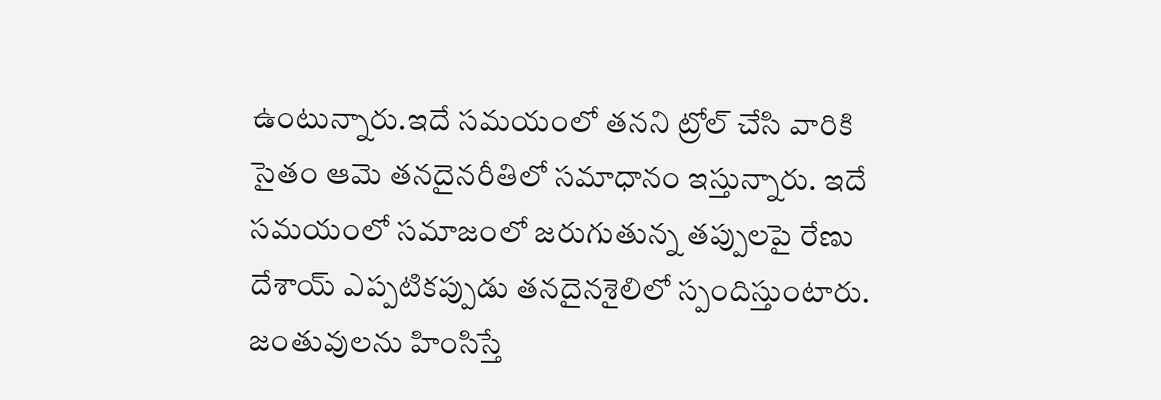ఉంటున్నారు.ఇదే సమయంలో తనని ట్రోల్ చేసి వారికి సైతం ఆమె తనదైనరీతిలో సమాధానం ఇస్తున్నారు. ఇదే సమయంలో సమాజంలో జరుగుతున్న తప్పులపై రేణు దేశాయ్ ఎప్పటికప్పుడు తనదైనశైలిలో స్పందిస్తుంటారు. జంతువులను హింసిస్తే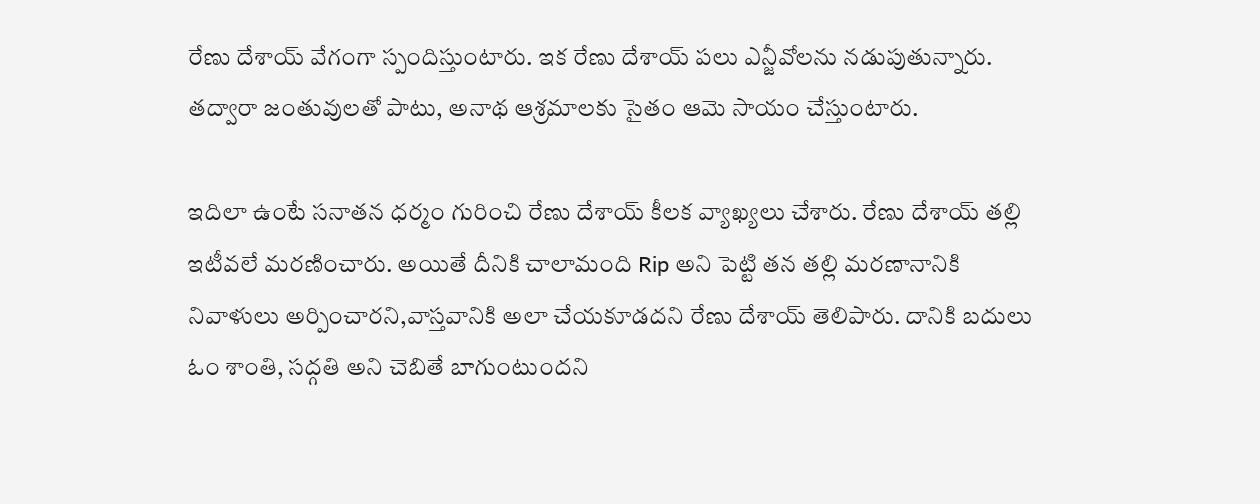రేణు దేశాయ్ వేగంగా స్పందిస్తుంటారు. ఇక రేణు దేశాయ్ పలు ఎన్జీవోలను నడుపుతున్నారు. తద్వారా జంతువులతో పాటు, అనాథ ఆశ్రమాలకు సైతం ఆమె సాయం చేస్తుంటారు.

ఇదిలా ఉంటే సనాతన ధర్మం గురించి రేణు దేశాయ్ కీలక వ్యాఖ్యలు చేశారు. రేణు దేశాయ్ తల్లి ఇటీవలే మరణించారు. అయితే దీనికి చాలామంది Rip అని పెట్టి తన తల్లి మరణానానికి నివాళులు అర్పించారని,వాస్తవానికి అలా చేయకూడదని రేణు దేశాయ్ తెలిపారు. దానికి బదులు ఓం శాంతి, సద్గతి అని చెబితే బాగుంటుందని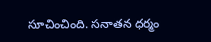సూచించింది. సనాతన ధర్మం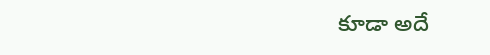కూడా అదే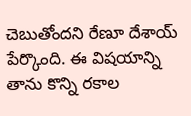చెబుతోందని రేణూ దేశాయ్ పేర్కొంది. ఈ విషయాన్ని తాను కొన్ని రకాల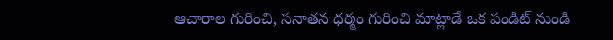ఆచారాల గురించి, సనాతన ధర్మం గురించి మాట్లాడే ఒక పండిట్ నుండి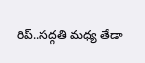రిప్..సద్గతి మధ్య తేడా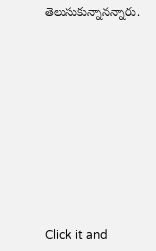తెలుసుకున్నానన్నారు.












Click it and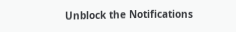Unblock the Notifications